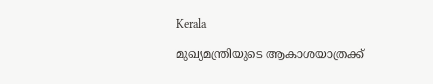Kerala

മുഖ്യമന്ത്രിയുടെ ആകാശയാത്രക്ക്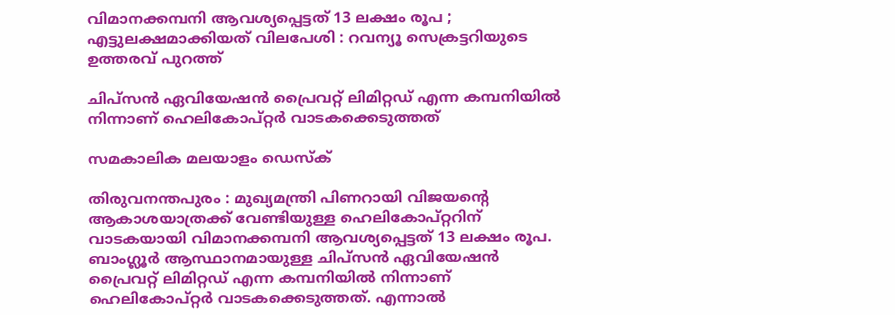വിമാനക്കമ്പനി ആവശ്യപ്പെട്ടത് 13 ലക്ഷം രൂപ ; എട്ടുലക്ഷമാക്കിയത് വിലപേശി : റവന്യൂ സെക്രട്ടറിയുടെ ഉത്തരവ് പുറത്ത്

ചിപ്‌സന്‍ ഏവിയേഷന്‍ പ്രൈവറ്റ് ലിമിറ്റഡ് എന്ന കമ്പനിയില്‍ നിന്നാണ് ഹെലികോപ്റ്റര്‍ വാടകക്കെടുത്തത്

സമകാലിക മലയാളം ഡെസ്ക്

തിരുവനന്തപുരം : മുഖ്യമന്ത്രി പിണറായി വിജയന്റെ ആകാശയാത്രക്ക് വേണ്ടിയുള്ള ഹെലികോപ്റ്ററിന് വാടകയായി വിമാനക്കമ്പനി ആവശ്യപ്പെട്ടത് 13 ലക്ഷം രൂപ. ബാംഗ്ലൂര്‍ ആസ്ഥാനമായുള്ള ചിപ്‌സന്‍ ഏവിയേഷന്‍ പ്രൈവറ്റ് ലിമിറ്റഡ് എന്ന കമ്പനിയില്‍ നിന്നാണ് ഹെലികോപ്റ്റര്‍ വാടകക്കെടുത്തത്. എന്നാല്‍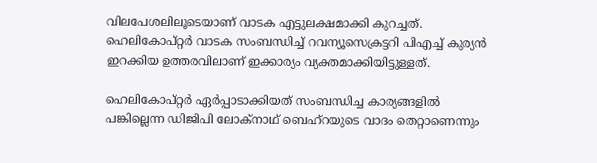വിലപേശലിലൂടെയാണ് വാടക എട്ടുലക്ഷമാക്കി കുറച്ചത്. ഹെലികോപ്റ്റര്‍ വാടക സംബന്ധിച്ച് റവന്യൂസെക്രട്ടറി പിഎച്ച് കുര്യന്‍ ഇറക്കിയ ഉത്തരവിലാണ് ഇക്കാര്യം വ്യക്തമാക്കിയിട്ടുള്ളത്.

ഹെലികോപ്റ്റര്‍ ഏര്‍പ്പാടാക്കിയത് സംബന്ധിച്ച കാര്യങ്ങളില്‍ പങ്കില്ലെന്ന ഡിജിപി ലോക്‌നാഥ് ബെഹ്‌റയുടെ വാദം തെറ്റാണെന്നും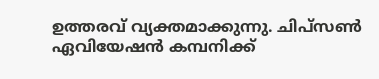ഉത്തരവ് വ്യക്തമാക്കുന്നു. ചിപ്‌സണ്‍ ഏവിയേഷന്‍ കമ്പനിക്ക്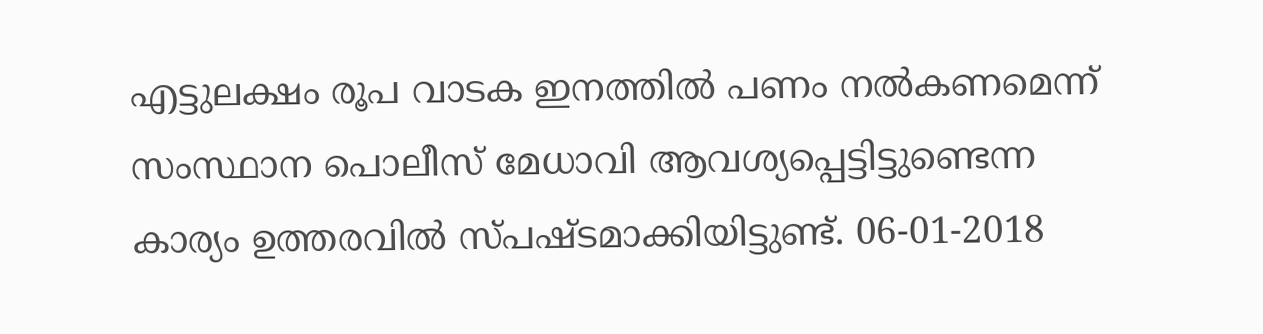എട്ടുലക്ഷം രൂപ വാടക ഇനത്തില്‍ പണം നല്‍കണമെന്ന് സംസ്ഥാന പൊലീസ് മേധാവി ആവശ്യപ്പെട്ടിട്ടുണ്ടെന്ന കാര്യം ഉത്തരവില്‍ സ്പഷ്ടമാക്കിയിട്ടുണ്ട്. 06-01-2018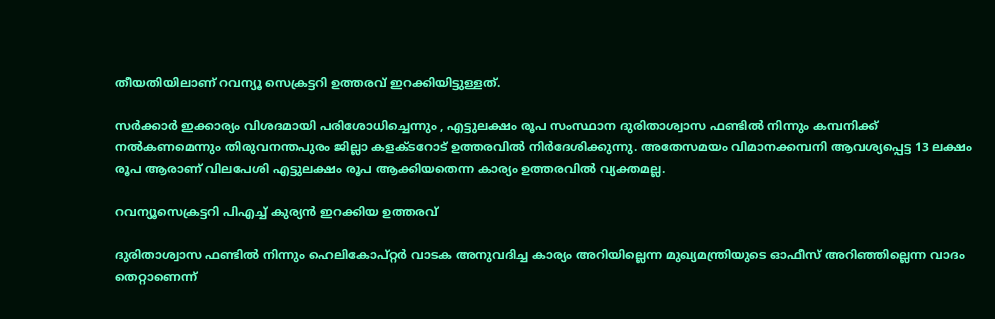തീയതിയിലാണ് റവന്യൂ സെക്രട്ടറി ഉത്തരവ് ഇറക്കിയിട്ടുള്ളത്.

സര്‍ക്കാര്‍ ഇക്കാര്യം വിശദമായി പരിശോധിച്ചെന്നും , എട്ടുലക്ഷം രൂപ സംസ്ഥാന ദുരിതാശ്വാസ ഫണ്ടില്‍ നിന്നും കമ്പനിക്ക് നല്‍കണമെന്നും തിരുവനന്തപുരം ജില്ലാ കളക്ടറോട് ഉത്തരവില്‍ നിര്‍ദേശിക്കുന്നു. അതേസമയം വിമാനക്കമ്പനി ആവശ്യപ്പെട്ട 13 ലക്ഷം രൂപ ആരാണ് വിലപേശി എട്ടുലക്ഷം രൂപ ആക്കിയതെന്ന കാര്യം ഉത്തരവില്‍ വ്യക്തമല്ല.

റവന്യൂസെക്രട്ടറി പിഎച്ച് കുര്യന്‍ ഇറക്കിയ ഉത്തരവ്‌

ദുരിതാശ്വാസ ഫണ്ടില്‍ നിന്നും ഹെലികോപ്റ്റര്‍ വാടക അനുവദിച്ച കാര്യം അറിയില്ലെന്ന മുഖ്യമന്ത്രിയുടെ ഓഫീസ് അറിഞ്ഞില്ലെന്ന വാദം തെറ്റാണെന്ന്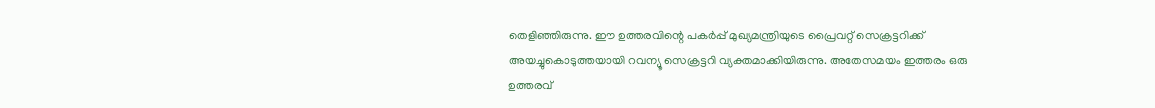തെളിഞ്ഞിരുന്നു. ഈ ഉത്തരവിന്റെ പകര്‍പ്പ് മുഖ്യമന്ത്രിയുടെ പ്രൈവറ്റ് സെക്രട്ടറിക്ക് അയച്ചുകൊടുത്തയായി റവന്യൂ സെക്രട്ടറി വ്യക്തമാക്കിയിരുന്നു. അതേസമയം ഇത്തരം ഒരു ഉത്തരവ്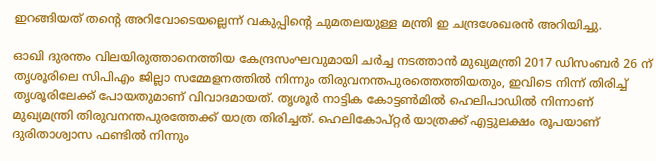ഇറങ്ങിയത് തന്റെ അറിവോടെയല്ലെന്ന് വകുപ്പിന്റെ ചുമതലയുള്ള മന്ത്രി ഇ ചന്ദ്രശേഖരന്‍ അറിയിച്ചു.

ഓഖി ദുരന്തം വിലയിരുത്താനെത്തിയ കേന്ദ്രസംഘവുമായി ചര്‍ച്ച നടത്താന്‍ മുഖ്യമന്ത്രി 2017 ഡിസംബര്‍ 26 ന് തൃശൂരിലെ സിപിഎം ജില്ലാ സമ്മേളനത്തില്‍ നിന്നും തിരുവനന്തപുരത്തെത്തിയതും, ഇവിടെ നിന്ന് തിരിച്ച് തൃശൂരിലേക്ക് പോയതുമാണ് വിവാദമായത്. തൃശൂര്‍ നാട്ടിക കോട്ടണ്‍മില്‍ ഹെലിപാഡില്‍ നിന്നാണ് മുഖ്യമന്ത്രി തിരുവനന്തപുരത്തേക്ക് യാത്ര തിരിച്ചത്. ഹെലികോപ്റ്റര്‍ യാത്രക്ക് എട്ടുലക്ഷം രൂപയാണ് ദുരിതാശ്വാസ ഫണ്ടില്‍ നിന്നും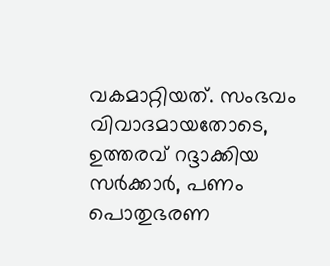വകമാറ്റിയത്. സംഭവം വിവാദമായതോടെ, ഉത്തരവ് റദ്ദാക്കിയ സര്‍ക്കാര്‍, പണം പൊതുഭരണ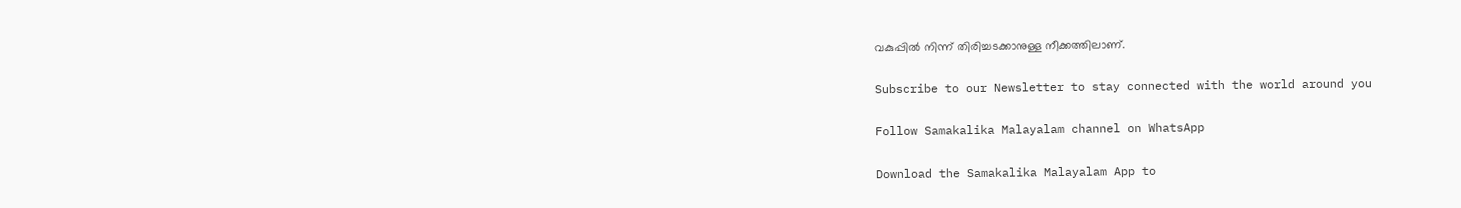വകുപ്പില്‍ നിന്ന് തിരിച്ചടക്കാനുള്ള നീക്കത്തിലാണ്.

Subscribe to our Newsletter to stay connected with the world around you

Follow Samakalika Malayalam channel on WhatsApp

Download the Samakalika Malayalam App to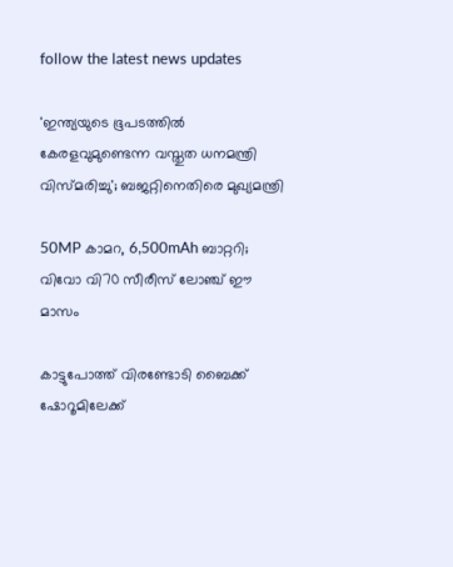follow the latest news updates

'ഇന്ത്യയുടെ ഭൂപടത്തില്‍ കേരളവുമുണ്ടെന്ന വസ്തുത ധനമന്ത്രി വിസ്മരിച്ചു'; ബജറ്റിനെതിരെ മുഖ്യമന്ത്രി

50MP കാമറ, 6,500mAh ബാറ്ററി; വിവോ വി70 സീരീസ് ലോഞ്ച് ഈ മാസം

കാട്ടുപോത്ത് വിരണ്ടോടി ബൈക്ക് ഷോറൂമിലേക്ക്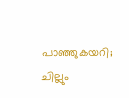പാഞ്ഞുകയറി; ചില്ലും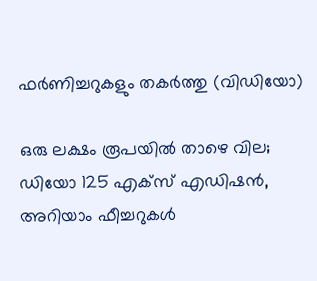ഫർണിച്ചറുകളും തകർത്തു (വിഡിയോ)

ഒരു ലക്ഷം രൂപയില്‍ താഴെ വില; ഡിയോ 125 എക്‌സ് എഡിഷന്‍, അറിയാം ഫീച്ചറുകള്‍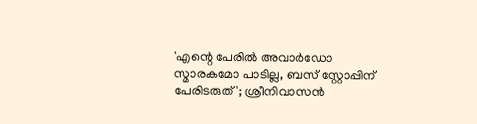'എന്റെ പേരില്‍ അവാര്‍ഡോ സ്മാരകമോ പാടില്ല, ബസ് സ്റ്റോപ്പിന് പേരിടരുത്'; ശ്രീനിവാസന്‍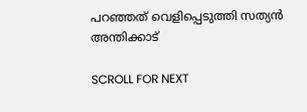പറഞ്ഞത് വെളിപ്പെടുത്തി സത്യന്‍ അന്തിക്കാട്

SCROLL FOR NEXT